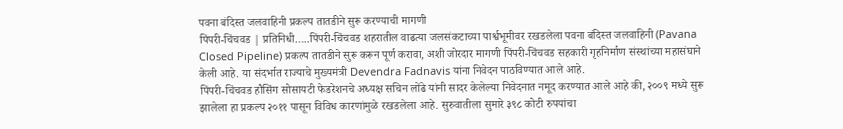पवना बंदिस्त जलवाहिनी प्रकल्प तातडीने सुरू करण्याची मागणी
पिंपरी-चिंचवड | प्रतिनिधी…..पिंपरी-चिंचवड शहरातील वाढत्या जलसंकटाच्या पार्श्वभूमीवर रखडलेला पवना बंदिस्त जलवाहिनी (Pavana Closed Pipeline) प्रकल्प तातडीने सुरू करून पूर्ण करावा, अशी जोरदार मागणी पिंपरी-चिंचवड सहकारी गृहनिर्माण संस्थांच्या महासंघाने केली आहे. या संदर्भात राज्याचे मुख्यमंत्री Devendra Fadnavis यांना निवेदन पाठविण्यात आले आहे.
पिंपरी-चिंचवड हौसिंग सोसायटी फेडरेशनचे अध्यक्ष सचिन लोंढे यांनी सादर केलेल्या निवेदनात नमूद करण्यात आले आहे की, २००९ मध्ये सुरू झालेला हा प्रकल्प २०११ पासून विविध कारणांमुळे रखडलेला आहे. सुरुवातीला सुमारे ३९८ कोटी रुपयांचा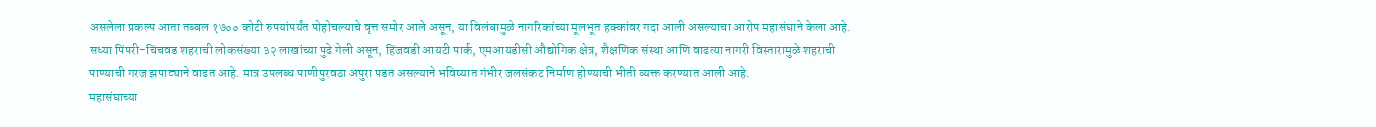असलेला प्रकल्प आता तब्बल १७०० कोटी रुपयांपर्यंत पोहोचल्याचे वृत्त समोर आले असून, या विलंबामुळे नागरिकांच्या मूलभूत हक्कांवर गदा आली असल्याचा आरोप महासंघाने केला आहे.
सध्या पिंपरी-चिंचवड शहराची लोकसंख्या ३२ लाखांच्या पुढे गेली असून, हिंजवडी आयटी पार्क, एमआयडीसी औद्योगिक क्षेत्र, शैक्षणिक संस्था आणि वाढत्या नागरी विस्तारामुळे शहराची पाण्याची गरज झपाट्याने वाढत आहे. मात्र उपलब्ध पाणीपुरवठा अपुरा पडत असल्याने भविष्यात गंभीर जलसंकट निर्माण होण्याची भीती व्यक्त करण्यात आली आहे.
महासंघाच्या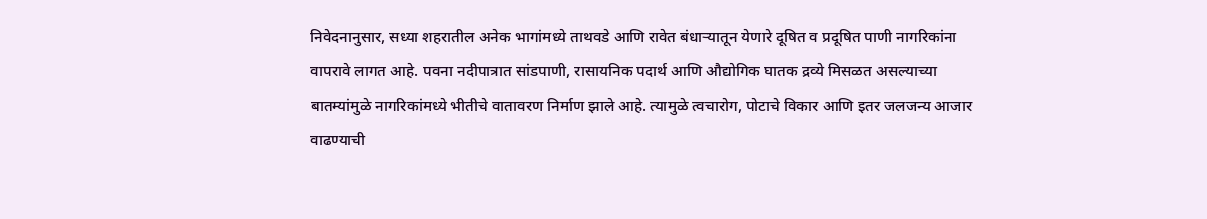निवेदनानुसार, सध्या शहरातील अनेक भागांमध्ये ताथवडे आणि रावेत बंधाऱ्यातून येणारे दूषित व प्रदूषित पाणी नागरिकांना वापरावे लागत आहे. पवना नदीपात्रात सांडपाणी, रासायनिक पदार्थ आणि औद्योगिक घातक द्रव्ये मिसळत असल्याच्या बातम्यांमुळे नागरिकांमध्ये भीतीचे वातावरण निर्माण झाले आहे. त्यामुळे त्वचारोग, पोटाचे विकार आणि इतर जलजन्य आजार वाढण्याची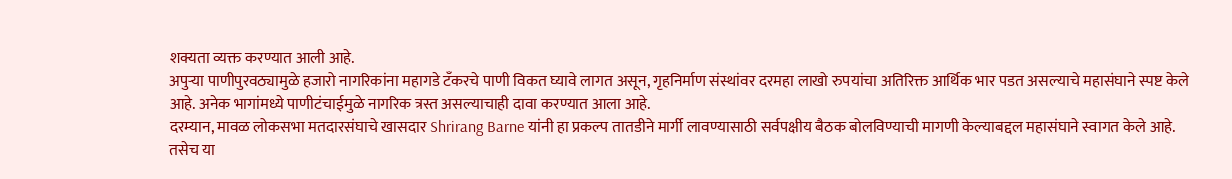शक्यता व्यक्त करण्यात आली आहे.
अपुऱ्या पाणीपुरवठ्यामुळे हजारो नागरिकांना महागडे टँकरचे पाणी विकत घ्यावे लागत असून, गृहनिर्माण संस्थांवर दरमहा लाखो रुपयांचा अतिरिक्त आर्थिक भार पडत असल्याचे महासंघाने स्पष्ट केले आहे. अनेक भागांमध्ये पाणीटंचाईमुळे नागरिक त्रस्त असल्याचाही दावा करण्यात आला आहे.
दरम्यान, मावळ लोकसभा मतदारसंघाचे खासदार Shrirang Barne यांनी हा प्रकल्प तातडीने मार्गी लावण्यासाठी सर्वपक्षीय बैठक बोलविण्याची मागणी केल्याबद्दल महासंघाने स्वागत केले आहे. तसेच या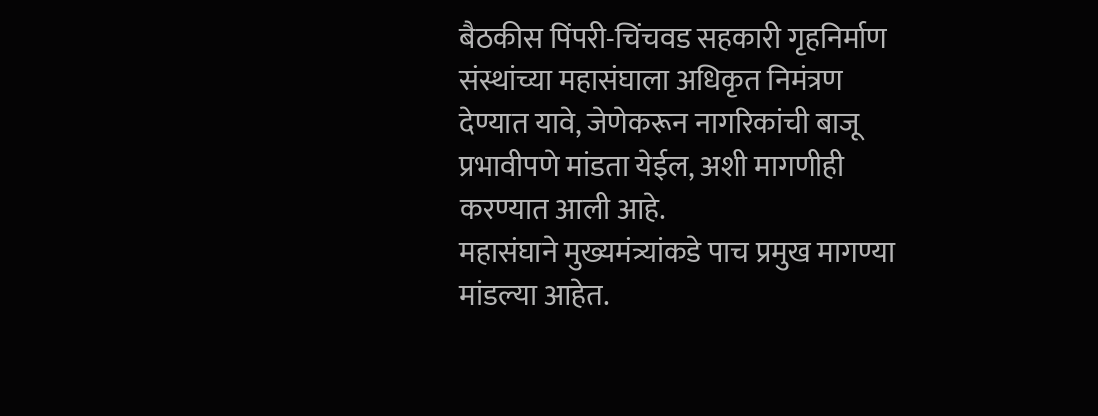बैठकीस पिंपरी-चिंचवड सहकारी गृहनिर्माण संस्थांच्या महासंघाला अधिकृत निमंत्रण देण्यात यावे, जेणेकरून नागरिकांची बाजू प्रभावीपणे मांडता येईल, अशी मागणीही करण्यात आली आहे.
महासंघाने मुख्यमंत्र्यांकडे पाच प्रमुख मागण्या मांडल्या आहेत.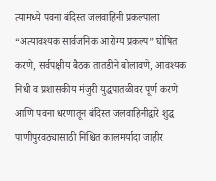त्यामध्ये पवना बंदिस्त जलवाहिनी प्रकल्पाला “अत्यावश्यक सार्वजनिक आरोग्य प्रकल्प” घोषित करणे, सर्वपक्षीय बैठक तातडीने बोलावणे, आवश्यक निधी व प्रशासकीय मंजुरी युद्धपातळीवर पूर्ण करणे आणि पवना धरणातून बंदिस्त जलवाहिनीद्वारे शुद्ध पाणीपुरवठ्यासाठी निश्चित कालमर्यादा जाहीर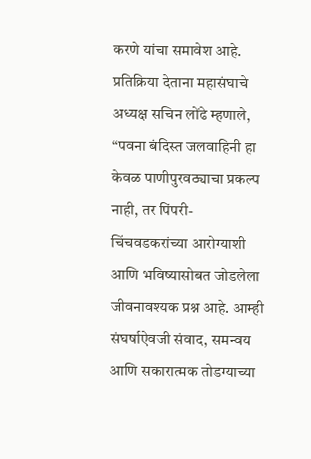करणे यांचा समावेश आहे.
प्रतिक्रिया देताना महासंघाचे अध्यक्ष सचिन लोंढे म्हणाले, “पवना बंदिस्त जलवाहिनी हा केवळ पाणीपुरवठ्याचा प्रकल्प नाही, तर पिंपरी-चिंचवडकरांच्या आरोग्याशी आणि भविष्यासोबत जोडलेला जीवनावश्यक प्रश्न आहे. आम्ही संघर्षाऐवजी संवाद, समन्वय आणि सकारात्मक तोडग्याच्या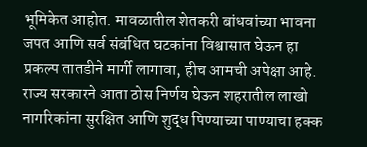भूमिकेत आहोत. मावळातील शेतकरी बांधवांच्या भावना जपत आणि सर्व संबंधित घटकांना विश्वासात घेऊन हा प्रकल्प तातडीने मार्गी लागावा, हीच आमची अपेक्षा आहे. राज्य सरकारने आता ठोस निर्णय घेऊन शहरातील लाखो नागरिकांना सुरक्षित आणि शुद्ध पिण्याच्या पाण्याचा हक्क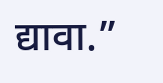द्यावा.”